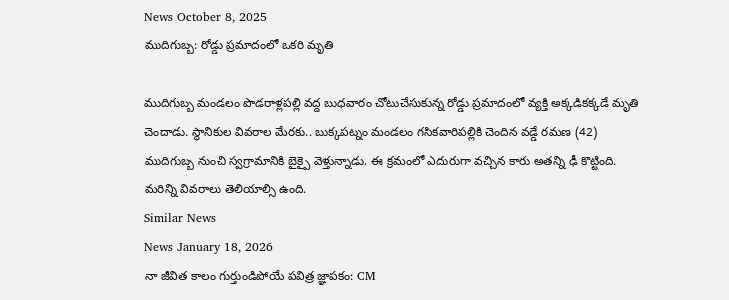News October 8, 2025
ముదిగుబ్బ: రోడ్డు ప్రమాదంలో ఒకరి మృతి

ముదిగుబ్బ మండలం పొడరాళ్లపల్లి వద్ద బుధవారం చోటుచేసుకున్న రోడ్డు ప్రమాదంలో వ్యక్తి అక్కడికక్కడే మృతి చెందాడు. స్థానికుల వివరాల మేరకు.. బుక్కపట్నం మండలం గసికవారిపల్లికి చెందిన వడ్డే రమణ (42) ముదిగుబ్బ నుంచి స్వగ్రామానికి బైక్పై వెళ్తున్నాడు. ఈ క్రమంలో ఎదురుగా వచ్చిన కారు అతన్ని ఢీ కొట్టింది. మరిన్ని వివరాలు తెలియాల్సి ఉంది.
Similar News
News January 18, 2026
నా జీవిత కాలం గుర్తుండిపోయే పవిత్ర జ్ఞాపకం: CM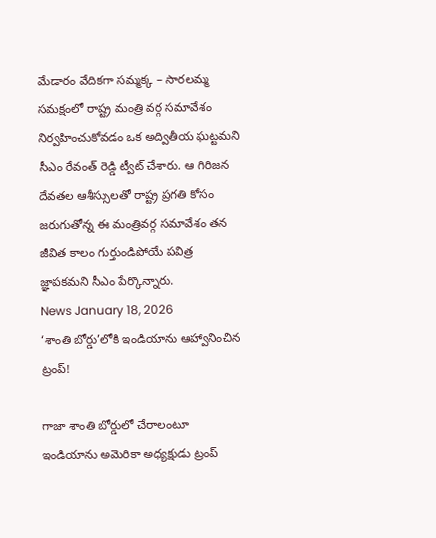మేడారం వేదికగా సమ్మక్క – సారలమ్మ సమక్షంలో రాష్ట్ర మంత్రి వర్గ సమావేశం నిర్వహించుకోవడం ఒక అద్వితీయ ఘట్టమని సీఎం రేవంత్ రెడ్డి ట్వీట్ చేశారు. ఆ గిరిజన దేవతల ఆశీస్సులతో రాష్ట్ర ప్రగతి కోసం జరుగుతోన్న ఈ మంత్రివర్గ సమావేశం తన జీవిత కాలం గుర్తుండిపోయే పవిత్ర జ్ఞాపకమని సీఎం పేర్కొన్నారు.
News January 18, 2026
‘శాంతి బోర్డు’లోకి ఇండియాను ఆహ్వానించిన ట్రంప్!

గాజా శాంతి బోర్డులో చేరాలంటూ ఇండియాను అమెరికా అధ్యక్షుడు ట్రంప్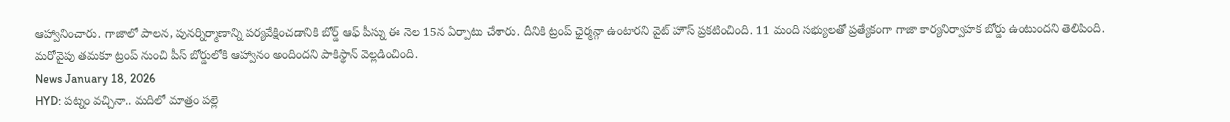ఆహ్వానించారు. గాజాలో పాలన, పునర్నిర్మాణాన్ని పర్యవేక్షించడానికి బోర్డ్ ఆఫ్ పీస్ను ఈ నెల 15న ఏర్పాటు చేశారు. దీనికి ట్రంప్ ఛైర్మన్గా ఉంటారని వైట్ హౌస్ ప్రకటించింది. 11 మంది సభ్యులతో ప్రత్యేకంగా గాజా కార్యనిర్వాహక బోర్డు ఉంటుందని తెలిపింది. మరోవైపు తమకూ ట్రంప్ నుంచి పీస్ బోర్డులోకి ఆహ్వానం అందిందని పాకిస్థాన్ వెల్లడించింది.
News January 18, 2026
HYD: పట్నం వచ్చినా.. మదిలో మాత్రం పల్లె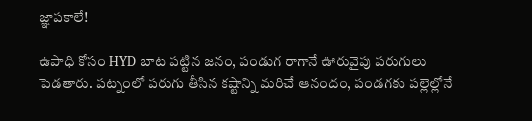జ్ఞాపకాలే!

ఉపాధి కోసం HYD బాట పట్టిన జనం, పండుగ రాగానే ఊరువైపు పరుగులు పెడతారు. పట్నంలో పరుగు తీసిన కష్టాన్ని మరిచే ఆనందం, పండగకు పల్లెల్లోనే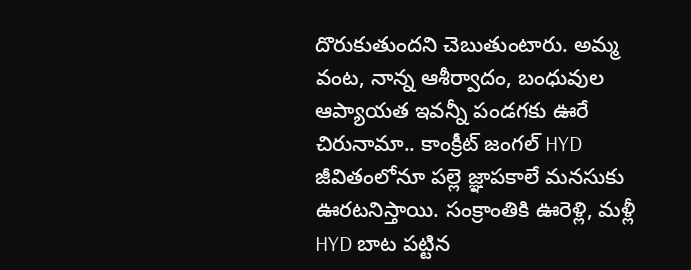దొరుకుతుందని చెబుతుంటారు. అమ్మ వంట, నాన్న ఆశీర్వాదం, బంధువుల ఆప్యాయత ఇవన్నీ పండగకు ఊరే చిరునామా.. కాంక్రీట్ జంగల్ HYD జీవితంలోనూ పల్లె జ్ఞాపకాలే మనసుకు ఊరటనిస్తాయి. సంక్రాంతికి ఊరెళ్లి, మళ్లీ HYD బాట పట్టిన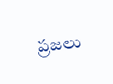ప్రజలు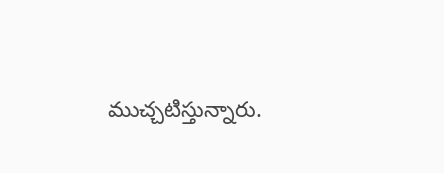ముచ్చటిస్తున్నారు.